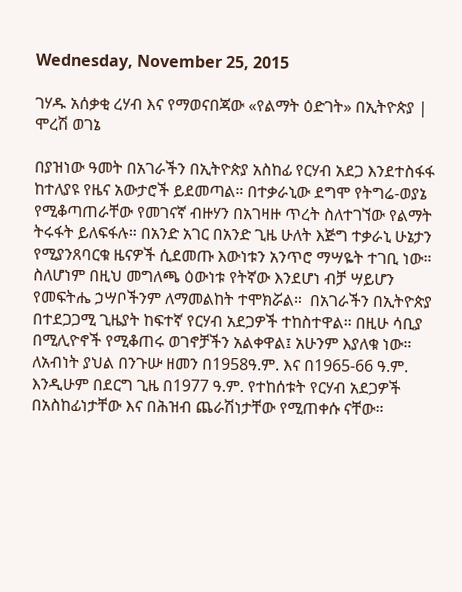Wednesday, November 25, 2015

ገሃዱ አሰቃቂ ረሃብ እና የማወናበጃው «የልማት ዕድገት» በኢትዮጵያ | ሞረሽ ወገኔ

በያዝነው ዓመት በአገራችን በኢትዮጵያ አስከፊ የርሃብ አደጋ እንደተስፋፋ ከተለያዩ የዜና አውታሮች ይደመጣል። በተቃራኒው ደግሞ የትግሬ-ወያኔ የሚቆጣጠራቸው የመገናኛ ብዙሃን በአገዛዙ ጥረት ስለተገኘው የልማት ትሩፋት ይለፍፋሉ። በአንድ አገር በአንድ ጊዜ ሁለት እጅግ ተቃራኒ ሁኔታን የሚያንጸባርቁ ዜናዎች ሲደመጡ እውነቱን አንጥሮ ማሣዬት ተገቢ ነው። ስለሆነም በዚህ መግለጫ ዕውነቱ የትኛው እንደሆነ ብቻ ሣይሆን የመፍትሔ ኃሣቦችንም ለማመልከት ተሞክሯል።  በአገራችን በኢትዮጵያ በተደጋጋሚ ጊዜያት ከፍተኛ የርሃብ አደጋዎች ተከስተዋል። በዚሁ ሳቢያ በሚሊዮኖች የሚቆጠሩ ወገኖቻችን አልቀዋል፤ አሁንም እያለቁ ነው። ለአብነት ያህል በንጉሡ ዘመን በ1958ዓ.ም. እና በ1965-66 ዓ.ም. እንዲሁም በደርግ ጊዜ በ1977 ዓ.ም. የተከሰቱት የርሃብ አደጋዎች በአስከፊነታቸው እና በሕዝብ ጨራሽነታቸው የሚጠቀሱ ናቸው።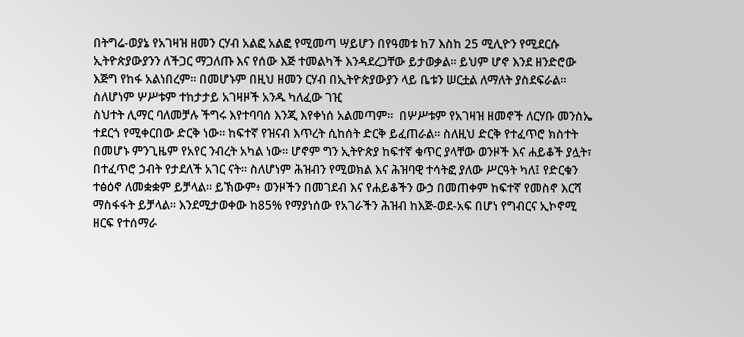በትግሬ-ወያኔ የአገዛዝ ዘመን ርሃብ አልፎ አልፎ የሚመጣ ሣይሆን በየዓመቱ ከ7 እስከ 25 ሚሊዮን የሚደርሱ ኢትዮጵያውያንን ለችጋር ማጋለጡ እና የሰው እጅ ተመልካች እንዳደረጋቸው ይታወቃል። ይህም ሆኖ እንደ ዘንድሮው እጅግ የከፋ አልነበረም። በመሆኑም በዚህ ዘመን ርሃብ በኢትዮጵያውያን ላይ ቤቱን ሠርቷል ለማለት ያስደፍራል። ስለሆነም ሦሥቱም ተከታታይ አገዛዞች አንዱ ካለፈው ገዢ
ስህተት ሊማር ባለመቻሉ ችግሩ እየተባባሰ እንጂ እየቀነሰ አልመጣም።  በሦሥቱም የአገዛዝ ዘመኖች ለርሃቡ መንስኤ ተደርጎ የሚቀርበው ድርቅ ነው። ከፍተኛ የዝናብ እጥረት ሲከሰት ድርቅ ይፈጠራል። ስለዚህ ድርቅ የተፈጥሮ ክስተት በመሆኑ ምንጊዜም የአየር ንብረት አካል ነው። ሆኖም ግን ኢትዮጵያ ከፍተኛ ቁጥር ያላቸው ወንዞች እና ሐይቆች ያሏት፣ በተፈጥሮ ኃብት የታደለች አገር ናት። ስለሆነም ሕዝብን የሚወክል እና ሕዝባዊ ተሳትፎ ያለው ሥርዓት ካለ፤ የድርቁን ተፅዕኖ ለመቋቋም ይቻላል። ይኽውም፥ ወንዞችን በመገደብ እና የሐይቆችን ውኃ በመጠቀም ከፍተኛ የመስኖ እርሻ ማስፋፋት ይቻላል። እንደሚታወቀው ከ85% የማያነሰው የአገራችን ሕዝብ ከእጅ-ወደ-አፍ በሆነ የግብርና ኢኮኖሚ ዘርፍ የተሰማራ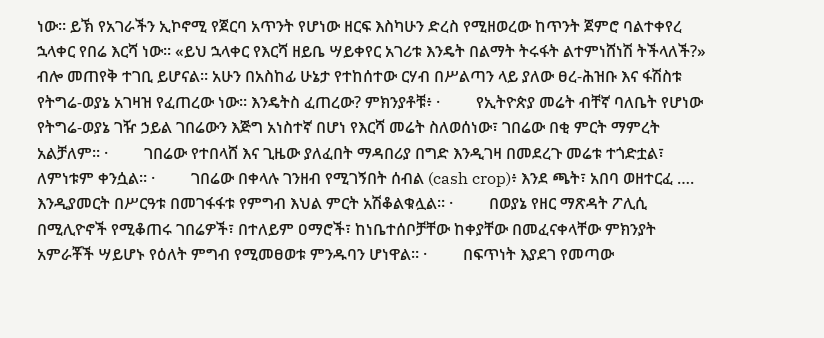ነው። ይኽ የአገራችን ኢኮኖሚ የጀርባ አጥንት የሆነው ዘርፍ እስካሁን ድረስ የሚዘወረው ከጥንት ጀምሮ ባልተቀየረ ኋላቀር የበሬ እርሻ ነው። «ይህ ኋላቀር የእርሻ ዘይቤ ሣይቀየር አገሪቱ እንዴት በልማት ትሩፋት ልተምነሸነሽ ትችላለች?» ብሎ መጠየቅ ተገቢ ይሆናል። አሁን በአስከፊ ሁኔታ የተከሰተው ርሃብ በሥልጣን ላይ ያለው ፀረ-ሕዝቡ እና ፋሽስቱ የትግሬ-ወያኔ አገዛዝ የፈጠረው ነው። እንዴትስ ፈጠረው? ምክንያቶቹ፥ ·         የኢትዮጵያ መሬት ብቸኛ ባለቤት የሆነው የትግሬ-ወያኔ ገዥ ኃይል ገበሬውን እጅግ አነስተኛ በሆነ የእርሻ መሬት ስለወሰነው፣ ገበሬው በቂ ምርት ማምረት አልቻለም። ·         ገበሬው የተበላሸ እና ጊዜው ያለፈበት ማዳበሪያ በግድ እንዲገዛ በመደረጉ መሬቱ ተጎድቷል፣ ለምነቱም ቀንሷል። ·         ገበሬው በቀላሉ ገንዘብ የሚገኝበት ሰብል (cash crop)፥ እንደ ጫት፣ አበባ ወዘተርፈ …. እንዲያመርት በሥርዓቱ በመገፋፋቱ የምግብ እህል ምርት አሽቆልቁሏል። ·         በወያኔ የዘር ማጽዳት ፖሊሲ በሚሊዮኖች የሚቆጠሩ ገበሬዎች፣ በተለይም ዐማሮች፣ ከነቤተሰቦቻቸው ከቀያቸው በመፈናቀላቸው ምክንያት አምራቾች ሣይሆኑ የዕለት ምግብ የሚመፀወቱ ምንዱባን ሆነዋል። ·         በፍጥነት እያደገ የመጣው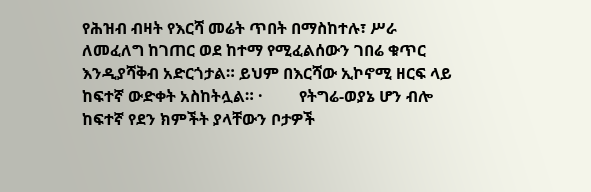የሕዝብ ብዛት የእርሻ መሬት ጥበት በማስከተሉ፣ ሥራ ለመፈለግ ከገጠር ወደ ከተማ የሚፈልሰውን ገበሬ ቁጥር እንዲያሻቅብ አድርጎታል። ይህም በእርሻው ኢኮኖሚ ዘርፍ ላይ ከፍተኛ ውድቀት አስከትሏል። ·         የትግሬ-ወያኔ ሆን ብሎ ከፍተኛ የደን ክምችት ያላቸውን ቦታዎች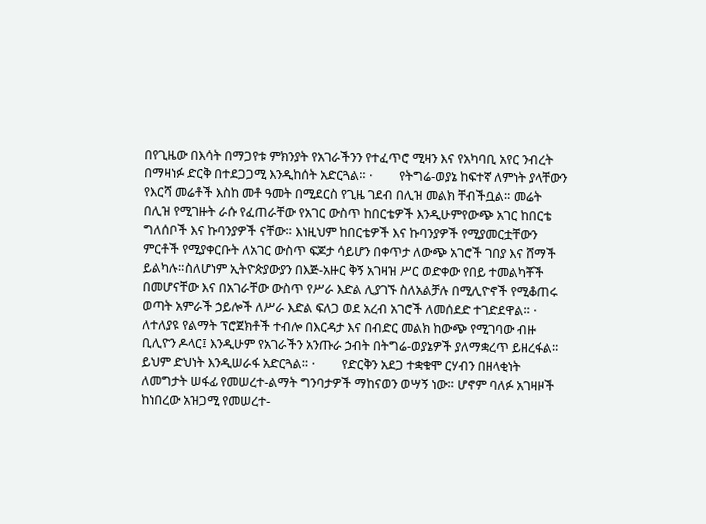በየጊዜው በእሳት በማጋየቱ ምክንያት የአገራችንን የተፈጥሮ ሚዛን እና የአካባቢ አየር ንብረት በማዛነፉ ድርቅ በተደጋጋሚ እንዲከሰት አድርጓል። ·         የትግሬ-ወያኔ ከፍተኛ ለምነት ያላቸውን የእርሻ መሬቶች እስከ መቶ ዓመት በሚደርስ የጊዜ ገደብ በሊዝ መልክ ቸብችቧል። መሬት በሊዝ የሚገዙት ራሱ የፈጠራቸው የአገር ውስጥ ከበርቴዎች እንዲሁምየውጭ አገር ከበርቴ ግለሰቦች እና ኩባንያዎች ናቸው። እነዚህም ከበርቴዎች እና ኩባንያዎች የሚያመርቷቸውን ምርቶች የሚያቀርቡት ለአገር ውስጥ ፍጆታ ሳይሆን በቀጥታ ለውጭ አገሮች ገበያ እና ሸማች ይልካሉ።ስለሆነም ኢትዮጵያውያን በእጅ-አዙር ቅኝ አገዛዝ ሥር ወድቀው የበይ ተመልካቾች በመሆናቸው እና በአገራቸው ውስጥ የሥራ እድል ሊያገኙ ስለአልቻሉ በሚሊዮኖች የሚቆጠሩ ወጣት አምራች ኃይሎች ለሥራ እድል ፍለጋ ወደ አረብ አገሮች ለመሰደድ ተገድደዋል። ·         ለተለያዩ የልማት ፕሮጀክቶች ተብሎ በእርዳታ እና በብድር መልክ ከውጭ የሚገባው ብዙ ቢሊዮን ዶላር፤ እንዲሁም የአገራችን አንጡራ ኃብት በትግሬ-ወያኔዎች ያለማቋረጥ ይዘረፋል። ይህም ድህነት እንዲሠራፋ አድርጓል። ·         የድርቅን አደጋ ተቋቁሞ ርሃብን በዘላቂነት ለመግታት ሠፋፊ የመሠረተ-ልማት ግንባታዎች ማከናወን ወሣኝ ነው። ሆኖም ባለፉ አገዛዞች ከነበረው አዝጋሚ የመሠረተ-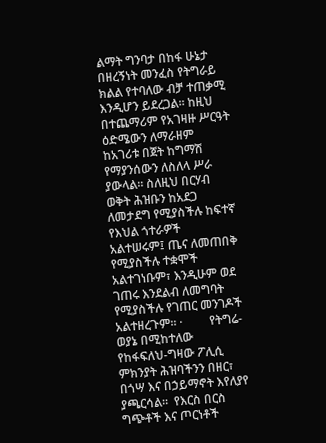ልማት ግንባታ በከፋ ሁኔታ በዘረኝነት መንፈስ የትግራይ ክልል የተባለው ብቻ ተጠቃሚ እንዲሆን ይደረጋል። ከዚህ በተጨማሪም የአገዛዙ ሥርዓት ዕድሜውን ለማራዘም ከአገሪቱ በጀት ከግማሽ የማያንሰውን ለስለላ ሥራ ያውላል። ስለዚህ በርሃብ ወቅት ሕዝቡን ከአደጋ ለመታደግ የሚያስችሉ ከፍተኛ የእህል ጎተራዎች አልተሠሩም፤ ጤና ለመጠበቅ የሚያስችሉ ተቋሞች አልተገነቡም፣ እንዲሁም ወደ ገጠሩ እንደልብ ለመግባት የሚያስችሉ የገጠር መንገዶች አልተዘረጉም። ·         የትግሬ-ወያኔ በሚከተለው የከፋፍለህ-ግዛው ፖሊሲ ምክንያት ሕዝባችንን በዘር፣ በጎሣ እና በኃይማኖት እየለያየ ያጫርሳል።  የእርስ በርስ ግጭቶች እና ጦርነቶች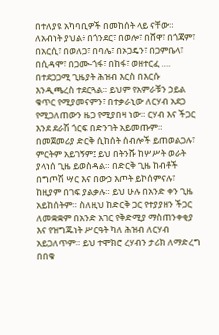በተለያዩ አካባቢዎች በመከሰት ላይ ናቸው። ለአብነት ያህል፥ በጎንደር፣ በወሎ፣ በሸዋ፣ በጎጃም፣ በአርሲ፣ በወለጋ፣ በባሌ፣ በኦጋዴን፣ በጋምቤላ፣ በሲዳሞ፣ በጋሙ-ጎፋ፣ በከፋ፣ ወዘተርፈ …. በተደጋጋሚ ጊዜያት ሕዝብ እርስ በእርሱ እንዲጫረስ ተደርጓል። ይህም የአምራቹን ኃይል ቁጥር የሚያመናምን፣ በተቃራኒው ለርሃብ አደጋ የሚጋለጠውን ዜጋ የሚያበዛ ነው። ርሃብ እና ችጋር እንደ ደራሽ ጎርፍ በድንገት አይመጡም። በመጀመሪያ ድርቅ ሲከሰት ሰብሎች ይጠወልጋሉ፣ ምርትም አይገኝም፤ ይህ በትንሹ ከሦሥት ወራት ያላነሰ ጊዜ ይወስዳል። በድርቅ ጊዜ ከብቶች በግጦሽ ሣር እና በውኃ እጦት ይኮሰምናሉ፣ ከዚያም በገፍ ያልቃሉ። ይህ ሁሉ በአንድ ቀን ጊዜ አይከሰትም። ስለዚህ ከድርቅ ጋር የተያያዘን ችጋር ለመቋቋም በአንድ አገር የቅድሚያ ማስጠንቀቂያ እና የዝግጁነት ሥርዓት ካለ ሕዝብ ለርሃብ አይጋለጥም። ይህ ተሞክሮ ረሃብን ታሪክ ለማድረግ በበቁ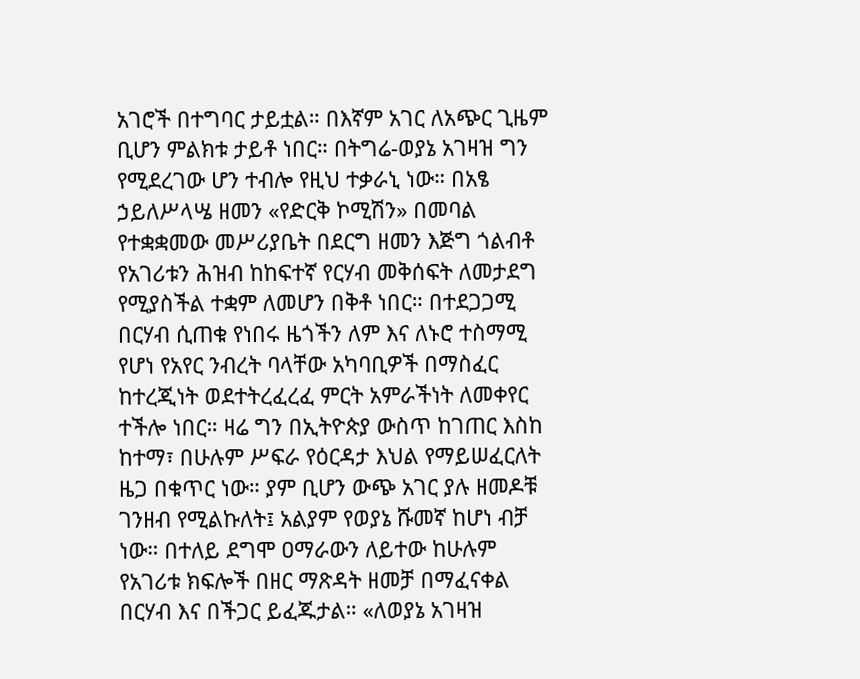አገሮች በተግባር ታይቷል። በእኛም አገር ለአጭር ጊዜም ቢሆን ምልክቱ ታይቶ ነበር። በትግሬ-ወያኔ አገዛዝ ግን የሚደረገው ሆን ተብሎ የዚህ ተቃራኒ ነው። በአፄ ኃይለሥላሤ ዘመን «የድርቅ ኮሚሽን» በመባል የተቋቋመው መሥሪያቤት በደርግ ዘመን እጅግ ጎልብቶ የአገሪቱን ሕዝብ ከከፍተኛ የርሃብ መቅሰፍት ለመታደግ የሚያስችል ተቋም ለመሆን በቅቶ ነበር። በተደጋጋሚ በርሃብ ሲጠቁ የነበሩ ዜጎችን ለም እና ለኑሮ ተስማሚ የሆነ የአየር ንብረት ባላቸው አካባቢዎች በማስፈር ከተረጂነት ወደተትረፈረፈ ምርት አምራችነት ለመቀየር ተችሎ ነበር። ዛሬ ግን በኢትዮጵያ ውስጥ ከገጠር እስከ ከተማ፣ በሁሉም ሥፍራ የዕርዳታ እህል የማይሠፈርለት ዜጋ በቁጥር ነው። ያም ቢሆን ውጭ አገር ያሉ ዘመዶቹ ገንዘብ የሚልኩለት፤ አልያም የወያኔ ሹመኛ ከሆነ ብቻ ነው። በተለይ ደግሞ ዐማራውን ለይተው ከሁሉም የአገሪቱ ክፍሎች በዘር ማጽዳት ዘመቻ በማፈናቀል በርሃብ እና በችጋር ይፈጁታል። «ለወያኔ አገዛዝ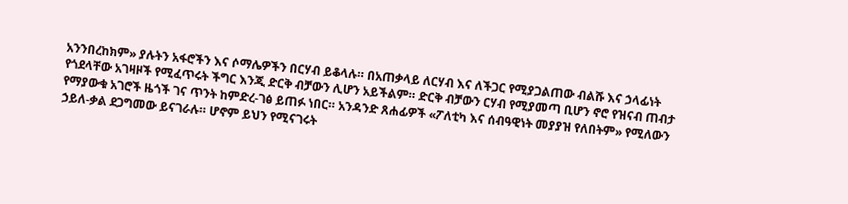አንንበረከክም» ያሉትን አፋሮችን እና ሶማሌዎችን በርሃብ ይቆላሉ። በአጠቃላይ ለርሃብ እና ለችጋር የሚያጋልጠው ብልሹ እና ኃላፊነት የጎደላቸው አገዛዞች የሚፈጥሩት ችግር እንጂ ድርቅ ብቻውን ሊሆን አይችልም። ድርቅ ብቻውን ርሃብ የሚያመጣ ቢሆን ኖሮ የዝናብ ጠብታ የማያውቁ አገሮች ዜጎች ገና ጥንት ከምድረ-ገፅ ይጠፉ ነበር። አንዳንድ ጸሐፊዎች «ፖለቲካ እና ሰብዓዊነት መያያዝ የለበትም» የሚለውን ኃይለ-ቃል ደጋግመው ይናገራሉ። ሆኖም ይህን የሚናገሩት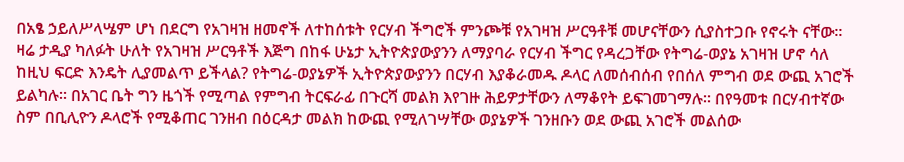በአፄ ኃይለሥላሤም ሆነ በደርግ የአገዛዝ ዘመኖች ለተከሰቱት የርሃብ ችግሮች ምንጮቹ የአገዛዝ ሥርዓቶቹ መሆናቸውን ሲያስተጋቡ የኖሩት ናቸው። ዛሬ ታዲያ ካለፉት ሁለት የአገዛዝ ሥርዓቶች እጅግ በከፋ ሁኔታ ኢትዮጵያውያንን ለማያባራ የርሃብ ችግር የዳረጋቸው የትግሬ-ወያኔ አገዛዝ ሆኖ ሳለ ከዚህ ፍርድ እንዴት ሊያመልጥ ይችላል? የትግሬ-ወያኔዎች ኢትዮጵያውያንን በርሃብ እያቆራመዱ ዶላር ለመሰብሰብ የበሰለ ምግብ ወደ ውጪ አገሮች ይልካሉ። በአገር ቤት ግን ዜጎች የሚጣል የምግብ ትርፍራፊ በጉርሻ መልክ እየገዙ ሕይዎታቸውን ለማቆየት ይፍገመገማሉ። በየዓመቱ በርሃብተኛው ስም በቢሊዮን ዶላሮች የሚቆጠር ገንዘብ በዕርዳታ መልክ ከውጪ የሚለገሣቸው ወያኔዎች ገንዘቡን ወደ ውጪ አገሮች መልሰው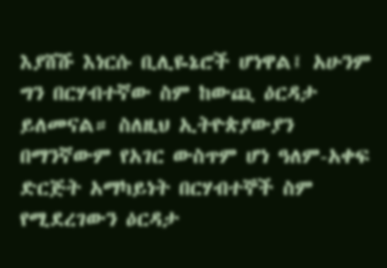እያሸሹ እነርሱ ቢሊዬኔሮች ሆነዋል፤ አሁንም ግን በርሃብተኛው ስም ከውጪ ዕርዳታ ይለመናል። ስለዚህ ኢትዮጵያውያን በማንኛውም የአገር ውስጥም ሆነ ዓለም-አቀፍ ድርጅት አማካይነት በርሃብተኞች ስም የሚደረገውን ዕርዳታ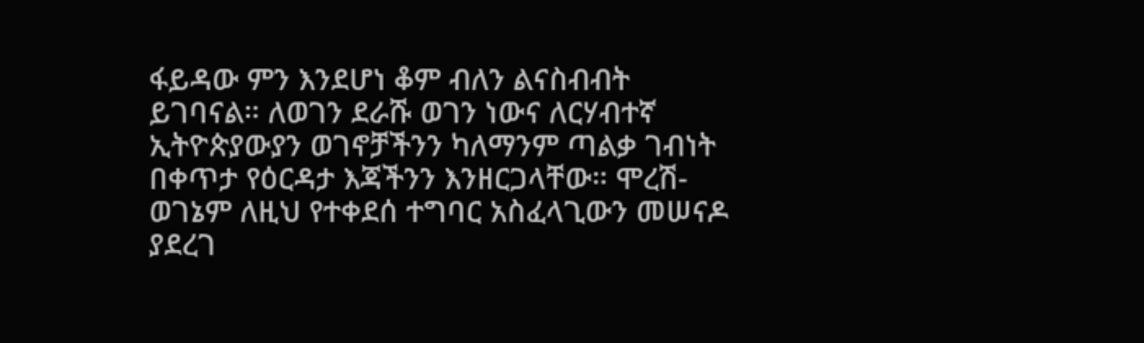ፋይዳው ምን እንደሆነ ቆም ብለን ልናስብብት ይገባናል። ለወገን ደራሹ ወገን ነውና ለርሃብተኛ ኢትዮጵያውያን ወገኖቻችንን ካለማንም ጣልቃ ገብነት በቀጥታ የዕርዳታ እጃችንን እንዘርጋላቸው። ሞረሽ-ወገኔም ለዚህ የተቀደሰ ተግባር አስፈላጊውን መሠናዶ ያደረገ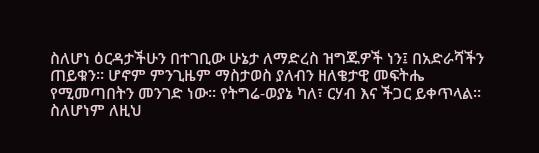ስለሆነ ዕርዳታችሁን በተገቢው ሁኔታ ለማድረስ ዝግጁዎች ነን፤ በአድራሻችን ጠይቁን። ሆኖም ምንጊዜም ማስታወስ ያለብን ዘለቄታዊ መፍትሔ የሚመጣበትን መንገድ ነው። የትግሬ-ወያኔ ካለ፣ ርሃብ እና ችጋር ይቀጥላል። ስለሆነም ለዚህ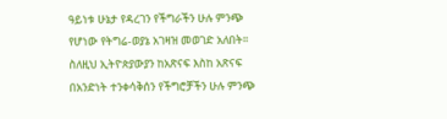ዓይነቱ ሁኔታ የዳረገን የችግራችን ሁሉ ምንጭ የሆነው የትግሬ-ወያኔ አገዛዝ መወገድ አለበት። ስለዚህ ኢትዮጵያውያን ከአጽናፍ እስከ አጽናፍ በአንድነት ተንቀሳቅሰን የችግሮቻችን ሁሉ ምንጭ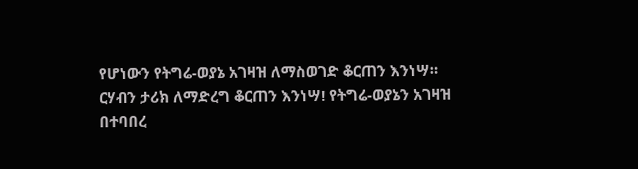የሆነውን የትግሬ-ወያኔ አገዛዝ ለማስወገድ ቆርጠን እንነሣ። ርሃብን ታሪክ ለማድረግ ቆርጠን እንነሣ! የትግሬ-ወያኔን አገዛዝ በተባበረ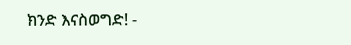ክንድ እናስወግድ! -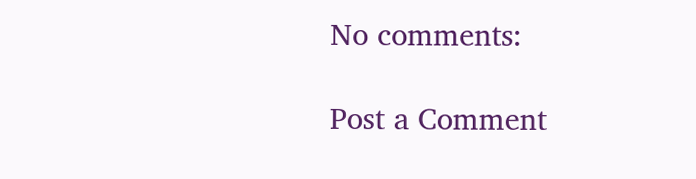No comments:

Post a Comment